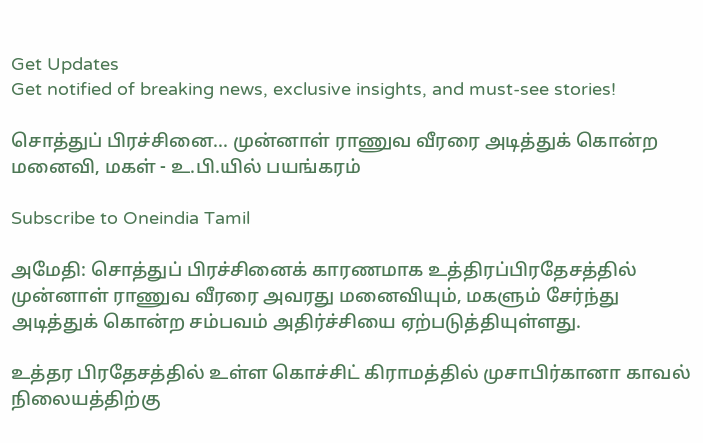Get Updates
Get notified of breaking news, exclusive insights, and must-see stories!

சொத்துப் பிரச்சினை... முன்னாள் ராணுவ வீரரை அடித்துக் கொன்ற மனைவி, மகள் - உ.பி.யில் பயங்கரம்

Subscribe to Oneindia Tamil

அமேதி: சொத்துப் பிரச்சினைக் காரணமாக உத்திரப்பிரதேசத்தில் முன்னாள் ராணுவ வீரரை அவரது மனைவியும், மகளும் சேர்ந்து அடித்துக் கொன்ற சம்பவம் அதிர்ச்சியை ஏற்படுத்தியுள்ளது.

உத்தர பிரதேசத்தில் உள்ள கொச்சிட் கிராமத்தில் முசாபிர்கானா காவல் நிலையத்திற்கு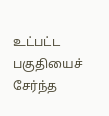உட்பட்ட பகுதியைச் சேர்ந்த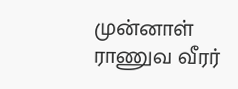முன்னாள் ராணுவ வீரர்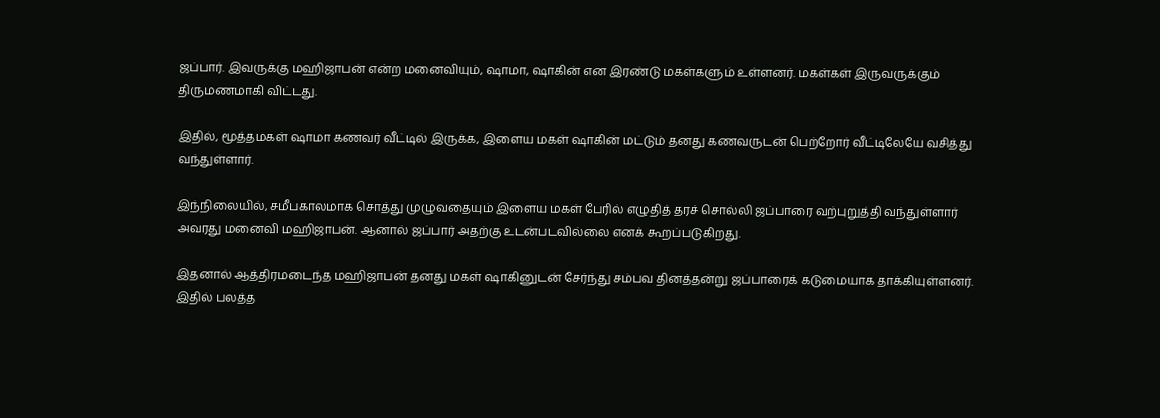ஜப்பார். இவருக்கு மஹிஜாபன் என்ற மனைவியும், ஷாமா, ஷாகின் என இரண்டு மகள்களும் உள்ளனர். மகள்கள் இருவருக்கும் திருமணமாகி விட்டது.

இதில், மூத்தமகள் ஷாமா கணவர் வீட்டில் இருக்க, இளைய மகள் ஷாகின் மட்டும் தனது கணவருடன் பெற்றோர் வீட்டிலேயே வசித்து வந்துள்ளார்.

இந்நிலையில், சமீபகாலமாக சொத்து முழுவதையும் இளைய மகள் பேரில் எழுதித் தரச் சொல்லி ஜப்பாரை வற்புறுத்தி வந்துள்ளார் அவரது மனைவி மஹிஜாபன். ஆனால் ஜப்பார் அதற்கு உடன்படவில்லை எனக் கூறப்படுகிறது.

இதனால் ஆத்திரமடைந்த மஹிஜாபன் தனது மகள் ஷாகினுடன் சேர்ந்து சம்பவ தினத்தன்று ஜப்பாரைக் கடுமையாக தாக்கியுள்ளனர். இதில் பலத்த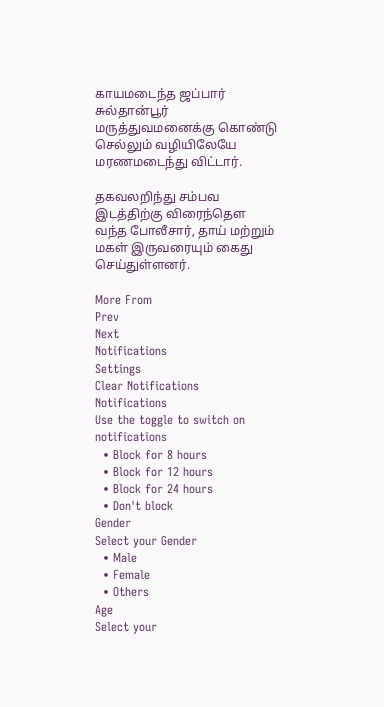காயமடைந்த ஜப்பார் சுல்தான்பூர் மருத்துவமனைக்கு கொண்டு செல்லும் வழியிலேயே மரணமடைந்து விட்டார்.

தகவலறிந்து சம்பவ இடத்திற்கு விரைந்தௌ வந்த போலீசார், தாய் மற்றும் மகள் இருவரையும் கைது செய்துள்ளனர்.

More From
Prev
Next
Notifications
Settings
Clear Notifications
Notifications
Use the toggle to switch on notifications
  • Block for 8 hours
  • Block for 12 hours
  • Block for 24 hours
  • Don't block
Gender
Select your Gender
  • Male
  • Female
  • Others
Age
Select your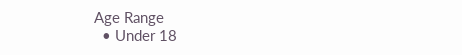Age Range
  • Under 18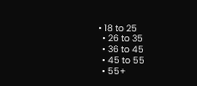• 18 to 25
  • 26 to 35
  • 36 to 45
  • 45 to 55
  • 55+